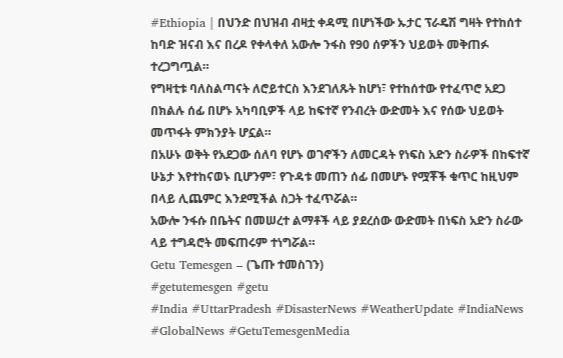#Ethiopia | በህንድ በህዝብ ብዛቷ ቀዳሚ በሆነችው ኡታር ፕራዴሽ ግዛት የተከሰተ ከባድ ዝናብ እና በረዶ የቀላቀለ አውሎ ንፋስ የ90 ሰዎችን ህይወት መቅጠፉ ተረጋግጧል።
የግዛቲቱ ባለስልጣናት ለሮይተርስ እንደገለጹት ከሆነ፣ የተከሰተው የተፈጥሮ አደጋ በክልሉ ሰፊ በሆኑ አካባቢዎች ላይ ከፍተኛ የንብረት ውድመት እና የሰው ህይወት መጥፋት ምክንያት ሆኗል።
በአሁኑ ወቅት የአደጋው ሰለባ የሆኑ ወገኖችን ለመርዳት የነፍስ አድን ስራዎች በከፍተኛ ሁኔታ እየተከናወኑ ቢሆንም፣ የጉዳቱ መጠን ሰፊ በመሆኑ የሟቾች ቁጥር ከዚህም በላይ ሊጨምር እንደሚችል ስጋት ተፈጥሯል።
አውሎ ንፋሱ በቤትና በመሠረተ ልማቶች ላይ ያደረሰው ውድመት በነፍስ አድን ስራው ላይ ተግዳሮት መፍጠሩም ተነግሯል።
Getu Temesgen – (ጌጡ ተመስገን)
#getutemesgen #getu
#India #UttarPradesh #DisasterNews #WeatherUpdate #IndiaNews #GlobalNews #GetuTemesgenMedia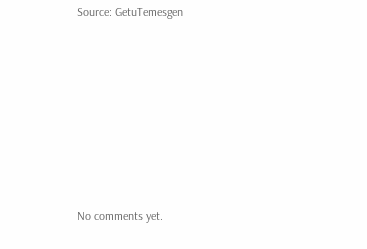Source: GetuTemesgen









No comments yet.